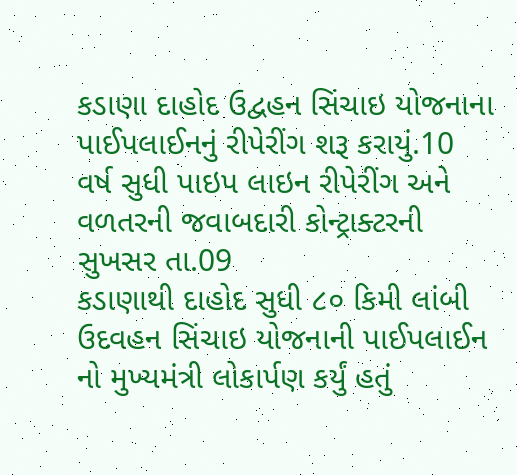કડાણા દાહોદ ઉદ્વહન સિંચાઇ યોજનાના પાઈપલાઈનનું રીપેરીંગ શરૂ કરાયું.10 વર્ષ સુધી પાઇપ લાઇન રીપેરીંગ અને વળતરની જવાબદારી કોન્ટ્રાક્ટરની
સુખસર તા.09
કડાણાથી દાહોદ સુધી ૮૦ કિમી લાંબી ઉદવહન સિંચાઇ યોજનાની પાઈપલાઈન નો મુખ્યમંત્રી લોકાર્પણ કર્યું હતું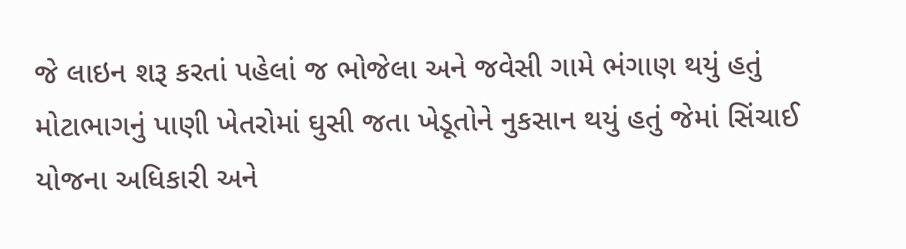જે લાઇન શરૂ કરતાં પહેલાં જ ભોજેલા અને જવેસી ગામે ભંગાણ થયું હતું મોટાભાગનું પાણી ખેતરોમાં ઘુસી જતા ખેડૂતોને નુકસાન થયું હતું જેમાં સિંચાઈ યોજના અધિકારી અને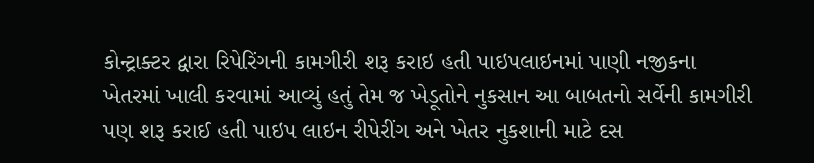કોન્ટ્રાક્ટર દ્વારા રિપેરિંગની કામગીરી શરૂ કરાઇ હતી પાઇપલાઇનમાં પાણી નજીકના ખેતરમાં ખાલી કરવામાં આવ્યું હતું તેમ જ ખેડૂતોને નુકસાન આ બાબતનો સર્વેની કામગીરી પણ શરૂ કરાઈ હતી પાઇપ લાઇન રીપેરીંગ અને ખેતર નુકશાની માટે દસ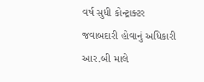વર્ષ સુધી કોન્ટ્રાક્ટર જવાબદારી હોવાનું અધિકારી આર.બી માલે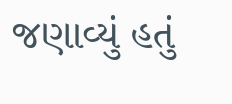જણાવ્યું હતું